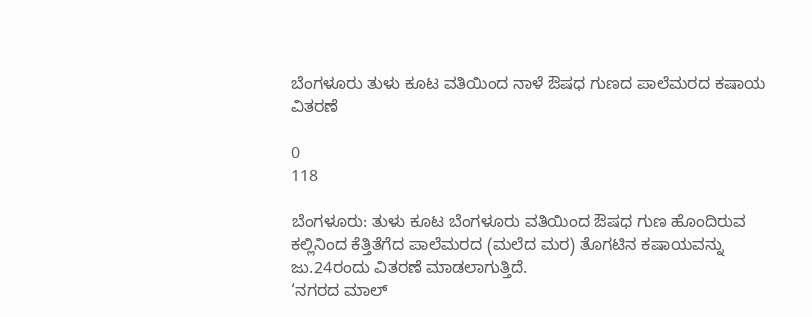ಬೆಂಗಳೂರು ತುಳು ಕೂಟ ವತಿಯಿಂದ ನಾಳೆ ಔಷಧ ಗುಣದ ಪಾಲೆಮರದ ಕಷಾಯ ವಿತರಣೆ

0
118

ಬೆಂಗಳೂರು: ತುಳು ಕೂಟ ಬೆಂಗಳೂರು ವತಿಯಿಂದ ಔಷಧ ಗುಣ ಹೊಂದಿರುವ ಕಲ್ಲಿನಿಂದ ಕೆತ್ತಿತೆಗೆದ ಪಾಲೆಮರದ (ಮಲೆದ ಮರ) ತೊಗಟಿನ ಕಷಾಯವನ್ನು ಜು.24ರಂದು ವಿತರಣೆ ಮಾಡಲಾಗುತ್ತಿದೆ.
‘ನಗರದ ಮಾಲ್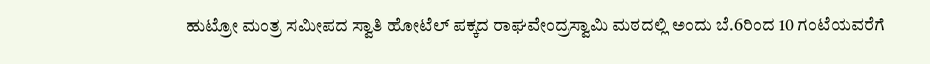ಹುಟ್ರೋ ಮಂತ್ರ ಸಮೀಪದ ಸ್ವಾತಿ ಹೋಟೆಲ್ ಪಕ್ಕದ ರಾಘವೇಂದ್ರಸ್ವಾಮಿ ಮಠದಲ್ಲಿ ಅಂದು ಬೆ.6ರಿಂದ 10 ಗಂಟೆಯವರೆಗೆ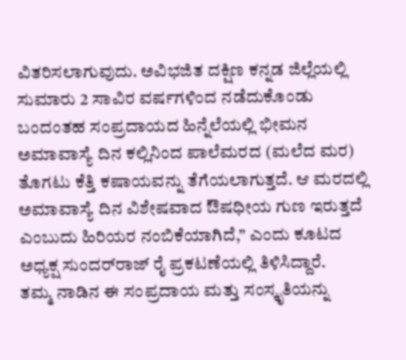ವಿತರಿಸಲಾಗುವುದು. ಅವಿಭಜಿತ ದಕ್ಷಿಣ ಕನ್ನಡ ಜಿಲ್ಲೆಯಲ್ಲಿ ಸುಮಾರು 2 ಸಾವಿರ ವರ್ಷಗಳಿಂದ ನಡೆದುಕೊಂಡು ಬಂದಂತಹ ಸಂಪ್ರದಾಯದ ಹಿನ್ನೆಲೆಯಲ್ಲಿ ಭೀಮನ ಅಮಾವಾಸ್ಯೆ ದಿನ ಕಲ್ಲಿನಿಂದ ಪಾಲೆಮರದ (ಮಲೆದ ಮರ) ತೊಗಟು ಕೆತ್ತಿ ಕಷಾಯವನ್ನು ತೆಗೆಯಲಾಗುತ್ತದೆ. ಆ ಮರದಲ್ಲಿ ಅಮಾವಾಸ್ಯೆ ದಿನ ವಿಶೇಷವಾದ ಔಷಧೀಯ ಗುಣ ಇರುತ್ತದೆ ಎಂಬುದು ಹಿರಿಯರ ನಂಬಿಕೆಯಾಗಿದೆ,” ಎಂದು ಕೂಟದ ಅಧ್ಯಕ್ಷ ಸುಂದರ್‌ರಾಜ್ ರೈ ಪ್ರಕಟಣೆಯಲ್ಲಿ ತಿಳಿಸಿದ್ದಾರೆ.
ತಮ್ಮ ನಾಡಿನ ಈ ಸಂಪ್ರದಾಯ ಮತ್ತು ಸಂಸ್ಕೃತಿಯನ್ನು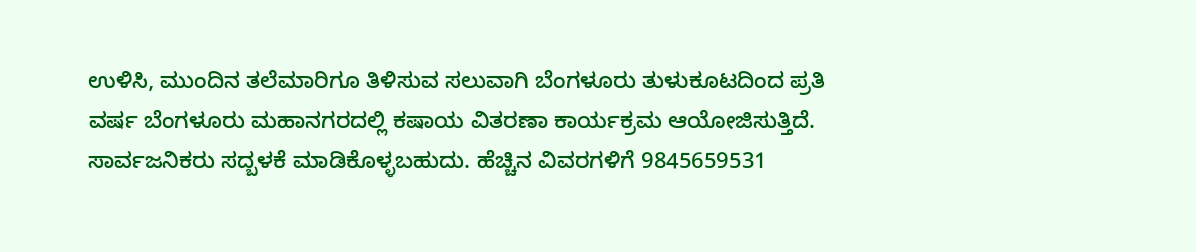ಉಳಿಸಿ, ಮುಂದಿನ ತಲೆಮಾರಿಗೂ ತಿಳಿಸುವ ಸಲುವಾಗಿ ಬೆಂಗಳೂರು ತುಳುಕೂಟದಿಂದ ಪ್ರತಿ ವರ್ಷ ಬೆಂಗಳೂರು ಮಹಾನಗರದಲ್ಲಿ ಕಷಾಯ ವಿತರಣಾ ಕಾರ್ಯಕ್ರಮ ಆಯೋಜಿಸುತ್ತಿದೆ. ಸಾರ್ವಜನಿಕರು ಸದ್ಬಳಕೆ ಮಾಡಿಕೊಳ್ಳಬಹುದು. ಹೆಚ್ಚಿನ ವಿವರಗಳಿಗೆ 9845659531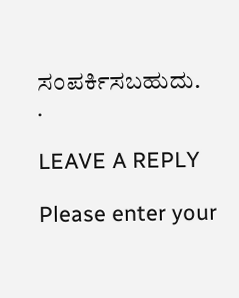ಸಂಪರ್ಕಿಸಬಹುದು.
.

LEAVE A REPLY

Please enter your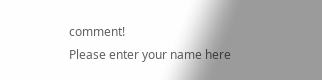comment!
Please enter your name here